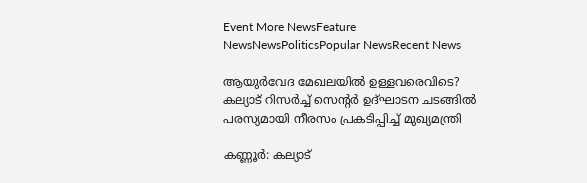Event More NewsFeature NewsNewsPoliticsPopular NewsRecent News

ആയുർവേദ മേഖലയിൽ ഉള്ളവരെവിടെ? കല്യാട് റിസർച്ച് സെന്റർ ഉദ്ഘാടന ചടങ്ങിൽ പരസ്യമായി നീരസം പ്രകടിപ്പിച്ച് മുഖ്യമന്ത്രി

കണ്ണൂർ: കല്യാട്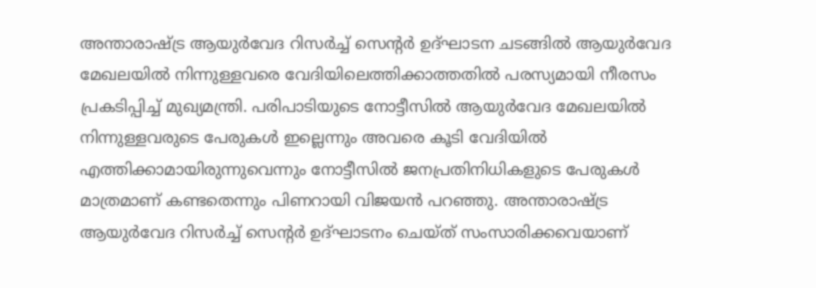അന്താരാഷ്ട്ര ആയുർവേദ റിസർച്ച് സെന്റർ ഉദ്ഘാടന ചടങ്ങിൽ ആയുർവേദ മേഖലയിൽ നിന്നുള്ളവരെ വേദിയിലെത്തിക്കാത്തതിൽ പരസ്യമായി നീരസം പ്രകടിപ്പിച്ച് മുഖ്യമന്ത്രി. പരിപാടിയുടെ നോട്ടീസിൽ ആയുർവേദ മേഖലയിൽ നിന്നുള്ളവരുടെ പേരുകൾ ഇല്ലെന്നും അവരെ കൂടി വേദിയിൽ എത്തിക്കാമായിരുന്നുവെന്നും നോട്ടീസിൽ ജനപ്രതിനിധികളുടെ പേരുകൾ മാത്രമാണ് കണ്ടതെന്നും പിണറായി വിജയൻ പറഞ്ഞു. അന്താരാഷ്ട്ര ആയുർവേദ റിസർച്ച് സെന്റർ ഉദ്ഘാടനം ചെയ്‌ത്‌ സംസാരിക്കവെയാണ്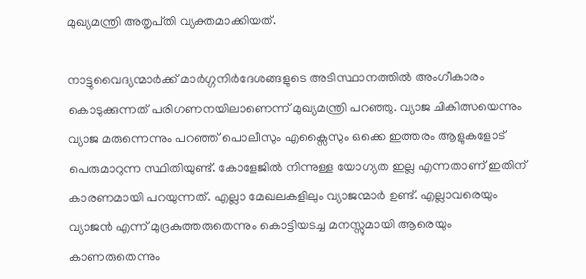മുഖ്യമന്ത്രി അതൃപ്‌തി വ്യക്തമാക്കിയത്.

നാട്ടുവൈദ്യന്മാർക്ക് മാർഗ്ഗനിർദേശങ്ങളുടെ അടിസ്ഥാനത്തിൽ അംഗീകാരം കൊടുക്കുന്നത് പരിഗണനയിലാണെന്ന് മുഖ്യമന്ത്രി പറഞ്ഞു. വ്യാജ ചികിത്സയെന്നും വ്യാജ മരുന്നെന്നും പറഞ്ഞ് പൊലീസും എക്സൈസും ഒക്കെ ഇത്തരം ആളുകളോട് പെരുമാറുന്ന സ്ഥിതിയുണ്ട്. കോളേജിൽ നിന്നുള്ള യോഗ്യത ഇല്ല എന്നതാണ് ഇതിന് കാരണമായി പറയുന്നത്. എല്ലാ മേഖലകളിലും വ്യാജന്മാർ ഉണ്ട്. എല്ലാവരെയും വ്യാജൻ എന്ന് മുദ്രകുത്തരുതെന്നും കൊട്ടിയടച്ച മനസ്സുമായി ആരെയും കാണരുതെന്നും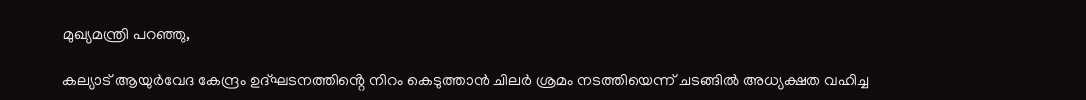മുഖ്യമന്ത്രി പറഞ്ഞു,

കല്യാട് ആയുർവേദ കേന്ദ്രം ഉദ്ഘടനത്തിൻ്റെ നിറം കെടുത്താൻ ചിലർ ശ്രമം നടത്തിയെന്ന് ചടങ്ങിൽ അധ്യക്ഷത വഹിച്ച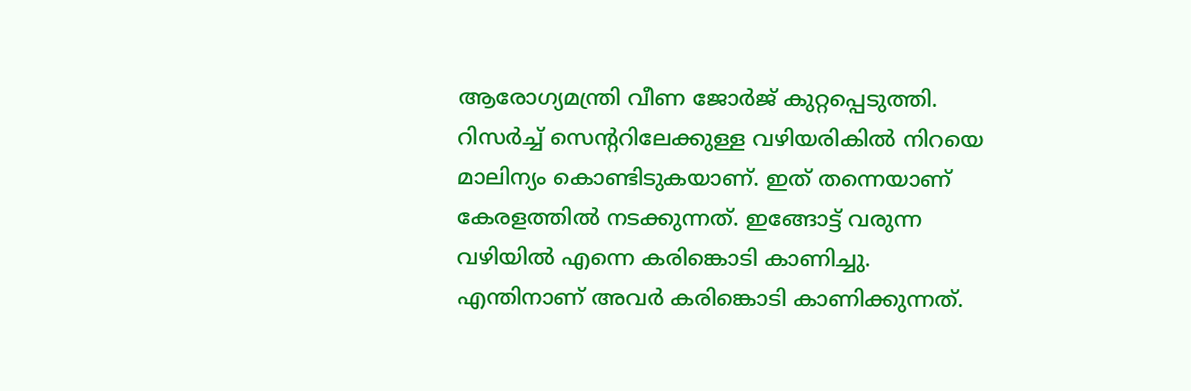ആരോഗ്യമന്ത്രി വീണ ജോർജ് കുറ്റപ്പെടുത്തി. റിസർച്ച് സെൻ്ററിലേക്കുള്ള വഴിയരികിൽ നിറയെ മാലിന്യം കൊണ്ടിടുകയാണ്. ഇത് തന്നെയാണ് കേരളത്തിൽ നടക്കുന്നത്. ഇങ്ങോട്ട് വരുന്ന വഴിയിൽ എന്നെ കരിങ്കൊടി കാണിച്ചു. എന്തിനാണ് അവർ കരിങ്കൊടി കാണിക്കുന്നത്.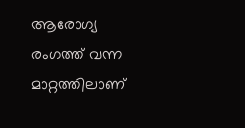ആരോഗ്യ രംഗത്ത് വന്ന മാറ്റത്തിലാണ്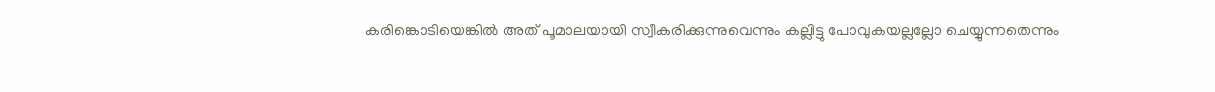കരിങ്കൊടിയെങ്കിൽ അത് പൂമാലയായി സ്വീകരിക്കുന്നുവെന്നും കല്ലിട്ടു പോവുകയല്ലല്ലോ ചെയ്യുന്നതെന്നും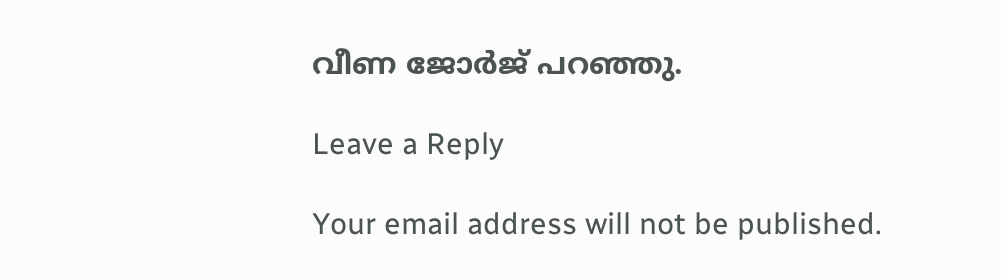വീണ ജോർജ് പറഞ്ഞു.

Leave a Reply

Your email address will not be published.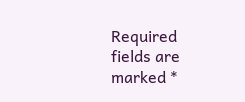Required fields are marked *